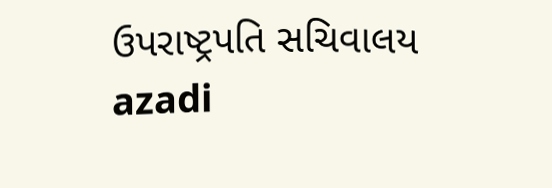ઉપરાષ્ટ્રપતિ સચિવાલય
azadi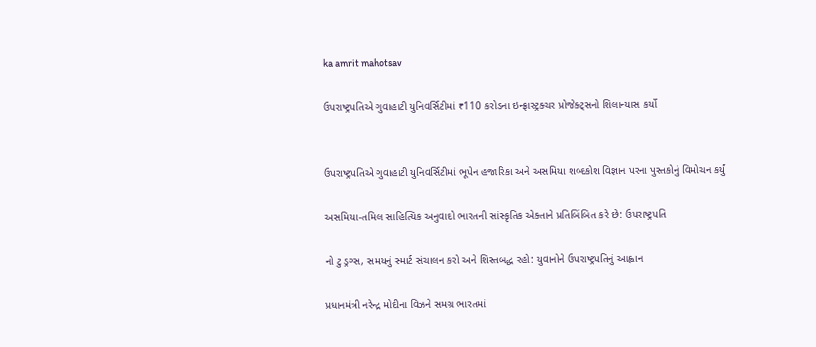ka amrit mahotsav

ઉપરાષ્ટ્રપતિએ ગુવાહાટી યુનિવર્સિટીમાં ₹110 કરોડના ઇન્ફ્રાસ્ટ્રક્ચર પ્રોજેક્ટ્સનો શિલાન્યાસ કર્યો


ઉપરાષ્ટ્રપતિએ ગુવાહાટી યુનિવર્સિટીમાં ભૂપેન હજારિકા અને અસમિયા શબ્દકોશ વિજ્ઞાન પરના પુસ્તકોનું વિમોચન કર્યું

અસમિયા-તમિલ સાહિત્યિક અનુવાદો ભારતની સાંસ્કૃતિક એક્તાને પ્રતિબિંબિત કરે છે: ઉપરાષ્ટ્રપતિ

નો ટુ ડ્રગ્સ, સમયનું સ્માર્ટ સંચાલન કરો અને શિસ્તબદ્ધ રહો: યુવાનોને ઉપરાષ્ટ્રપતિનું આહ્વાન

પ્રધાનમંત્રી નરેન્દ્ર મોદીના વિઝને સમગ્ર ભારતમાં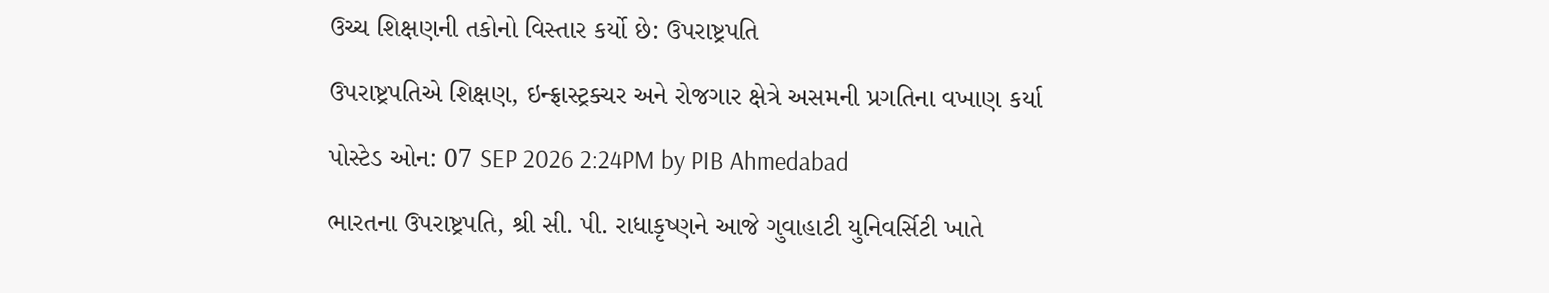ઉચ્ચ શિક્ષણની તકોનો વિસ્તાર કર્યો છે: ઉપરાષ્ટ્રપતિ

ઉપરાષ્ટ્રપતિએ શિક્ષણ, ઇન્ફ્રાસ્ટ્રક્ચર અને રોજગાર ક્ષેત્રે અસમની પ્રગતિના વખાણ કર્યા

પોસ્ટેડ ઓન: 07 SEP 2026 2:24PM by PIB Ahmedabad

ભારતના ઉપરાષ્ટ્રપતિ, શ્રી સી. પી. રાધાકૃષ્ણને આજે ગુવાહાટી યુનિવર્સિટી ખાતે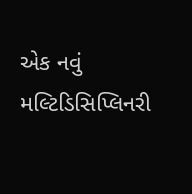એક નવું મલ્ટિડિસિપ્લિનરી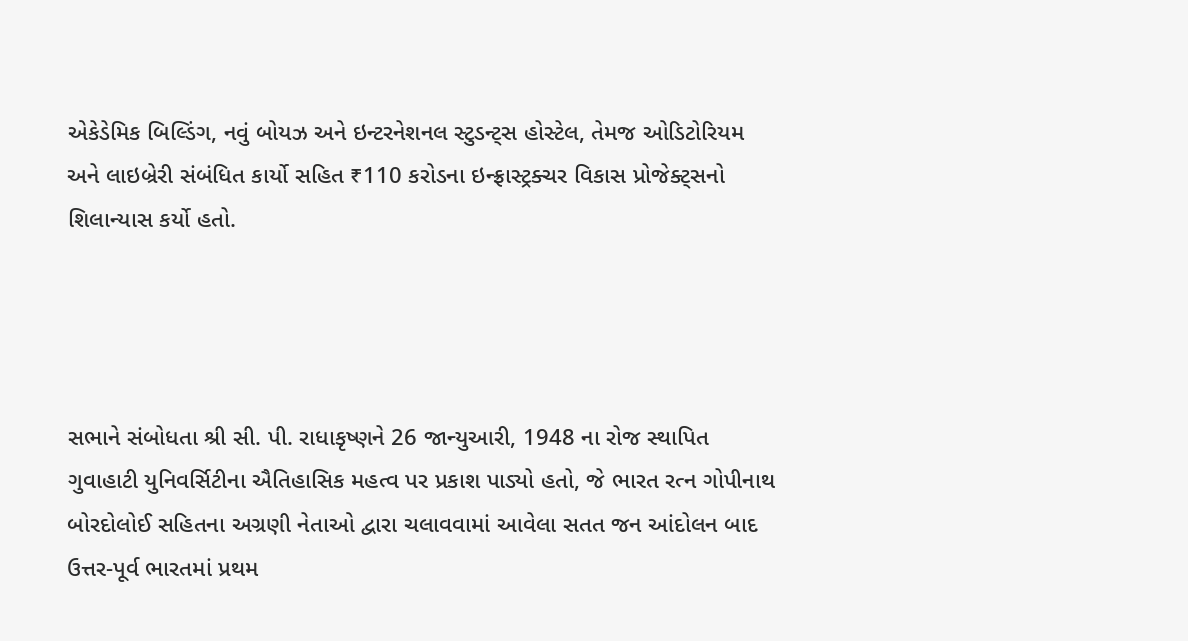એકેડેમિક બિલ્ડિંગ, નવું બોયઝ અને ઇન્ટરનેશનલ સ્ટુડન્ટ્સ હોસ્ટેલ, તેમજ ઓડિટોરિયમ અને લાઇબ્રેરી સંબંધિત કાર્યો સહિત ₹110 કરોડના ઇન્ફ્રાસ્ટ્રક્ચર વિકાસ પ્રોજેક્ટ્સનો શિલાન્યાસ કર્યો હતો.




સભાને સંબોધતા શ્રી સી. પી. રાધાકૃષ્ણને 26 જાન્યુઆરી, 1948 ના રોજ સ્થાપિત ગુવાહાટી યુનિવર્સિટીના ઐતિહાસિક મહત્વ પર પ્રકાશ પાડ્યો હતો, જે ભારત રત્ન ગોપીનાથ બોરદોલોઈ સહિતના અગ્રણી નેતાઓ દ્વારા ચલાવવામાં આવેલા સતત જન આંદોલન બાદ ઉત્તર-પૂર્વ ભારતમાં પ્રથમ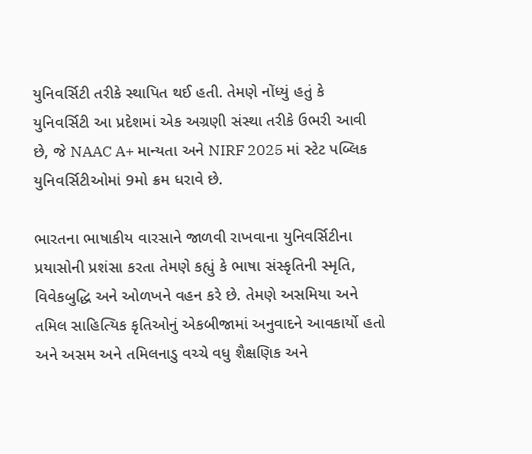યુનિવર્સિટી તરીકે સ્થાપિત થઈ હતી. તેમણે નોંધ્યું હતું કે યુનિવર્સિટી આ પ્રદેશમાં એક અગ્રણી સંસ્થા તરીકે ઉભરી આવી છે, જે NAAC A+ માન્યતા અને NIRF 2025 માં સ્ટેટ પબ્લિક યુનિવર્સિટીઓમાં 9મો ક્રમ ધરાવે છે.

ભારતના ભાષાકીય વારસાને જાળવી રાખવાના યુનિવર્સિટીના પ્રયાસોની પ્રશંસા કરતા તેમણે કહ્યું કે ભાષા સંસ્કૃતિની સ્મૃતિ, વિવેકબુદ્ધિ અને ઓળખને વહન કરે છે. તેમણે અસમિયા અને તમિલ સાહિત્યિક કૃતિઓનું એકબીજામાં અનુવાદને આવકાર્યો હતો અને અસમ અને તમિલનાડુ વચ્ચે વધુ શૈક્ષણિક અને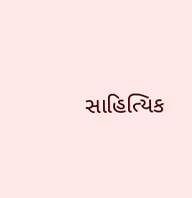સાહિત્યિક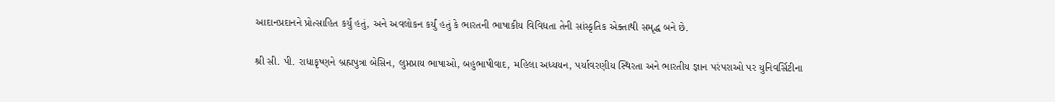આદાનપ્રદાનને પ્રોત્સાહિત કર્યું હતું, અને અવલોકન કર્યું હતું કે ભારતની ભાષાકીય વિવિધતા તેની સાંસ્કૃતિક એક્તાથી સમૃદ્ધ બને છે.

શ્રી સી. પી. રાધાકૃષ્ણને બ્રહ્મપુત્રા બેસિન, લુપ્તપ્રાય ભાષાઓ, બહુભાષીવાદ, મહિલા અધ્યયન, પર્યાવરણીય સ્થિરતા અને ભારતીય જ્ઞાન પરંપરાઓ પર યુનિવર્સિટીના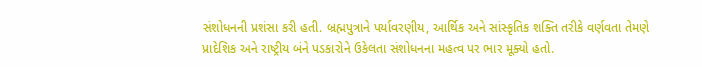સંશોધનની પ્રશંસા કરી હતી. બ્રહ્મપુત્રાને પર્યાવરણીય, આર્થિક અને સાંસ્કૃતિક શક્તિ તરીકે વર્ણવતા તેમણે પ્રાદેશિક અને રાષ્ટ્રીય બંને પડકારોને ઉકેલતા સંશોધનના મહત્વ પર ભાર મૂક્યો હતો.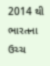2014 થી ભારતના ઉચ્ચ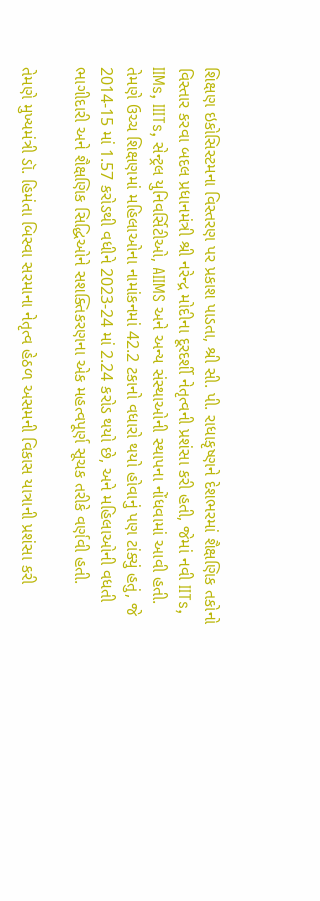શિક્ષણ ઇકોસિસ્ટમના વિસ્તરણ પર પ્રકાશ પાડતા, શ્રી સી. પી. રાધાકૃષ્ણને દેશભરમાં શૈક્ષણિક તકોનો વિસ્તાર કરવા બદલ પ્રધાનમંત્રી શ્રી નરેન્દ્ર મોદીના દૂરદર્શી નેતૃત્વની પ્રશંસા કરી હતી, જેમાં નવી IITs, IIMs, IIITs, સેન્ટ્રલ યુનિવર્સિટીઓ, AIIMS અને અન્ય સંસ્થાઓની સ્થાપના નોંધવામાં આવી હતી. તેમણે ઉચ્ચ શિક્ષણમાં મહિલાઓના નામાંકનમાં 42.2 ટકાનો વધારો થયો હોવાનું પણ ટાંક્યું હતું, જે 2014-15 માં 1.57 કરોડથી વધીને 2023-24 માં 2.24 કરોડ થયો છે, અને મહિલાઓની વધતી ભાગીદારી અને શૈક્ષણિક સિદ્ધિઓને સશક્તિકરણના એક મહત્વપૂર્ણ સૂચક તરીકે વર્ણવી હતી.

તેમણે મુખ્યમંત્રી ડૉ. હિમંતા બિસ્વા સરમાના નેતૃત્વ હેઠળ અસમની વિકાસ યાત્રાની પ્રશંસા કરી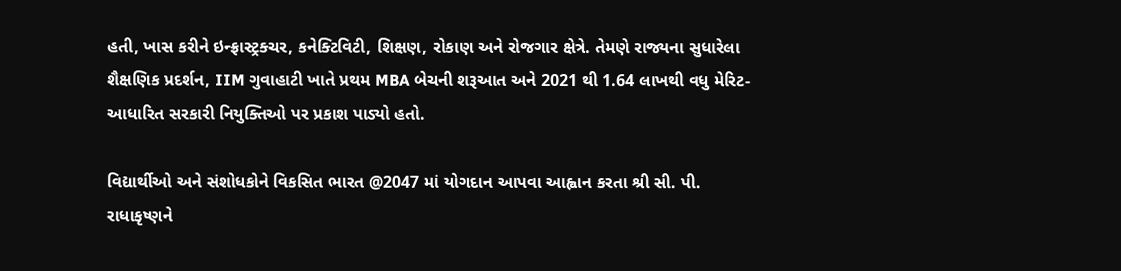હતી, ખાસ કરીને ઇન્ફ્રાસ્ટ્રક્ચર, કનેક્ટિવિટી, શિક્ષણ, રોકાણ અને રોજગાર ક્ષેત્રે. તેમણે રાજ્યના સુધારેલા શૈક્ષણિક પ્રદર્શન, IIM ગુવાહાટી ખાતે પ્રથમ MBA બેચની શરૂઆત અને 2021 થી 1.64 લાખથી વધુ મેરિટ-આધારિત સરકારી નિયુક્તિઓ પર પ્રકાશ પાડ્યો હતો.

વિદ્યાર્થીઓ અને સંશોધકોને વિકસિત ભારત @2047 માં યોગદાન આપવા આહ્વાન કરતા શ્રી સી. પી. રાધાકૃષ્ણને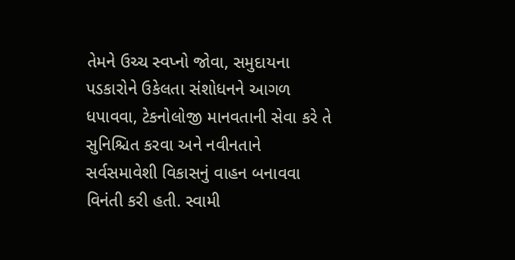તેમને ઉચ્ચ સ્વપ્નો જોવા, સમુદાયના પડકારોને ઉકેલતા સંશોધનને આગળ ધપાવવા, ટેકનોલોજી માનવતાની સેવા કરે તે સુનિશ્ચિત કરવા અને નવીનતાને સર્વસમાવેશી વિકાસનું વાહન બનાવવા વિનંતી કરી હતી. સ્વામી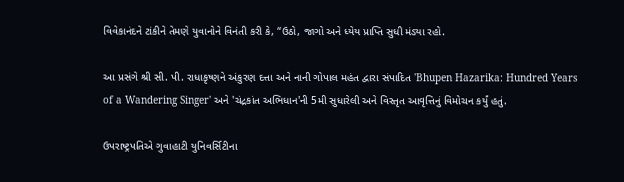વિવેકાનંદને ટાંકીને તેમણે યુવાનોને વિનંતી કરી કે, “ઉઠો, જાગો અને ધ્યેય પ્રાપ્તિ સુધી મંડ્યા રહો.

આ પ્રસંગે શ્રી સી. પી. રાધાકૃષ્ણને અંકુરણ દત્તા અને નાની ગોપાલ મહંત દ્વારા સંપાદિત 'Bhupen Hazarika: Hundred Years of a Wandering Singer' અને 'ચંદ્રકાંત અભિધાન'ની 5મી સુધારેલી અને વિસ્તૃત આવૃત્તિનું વિમોચન કર્યું હતું.

ઉપરાષ્ટ્રપતિએ ગુવાહાટી યુનિવર્સિટીના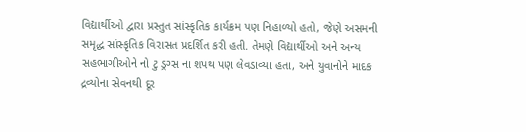વિદ્યાર્થીઓ દ્વારા પ્રસ્તુત સાંસ્કૃતિક કાર્યક્રમ પણ નિહાળ્યો હતો, જેણે અસમની સમૃદ્ધ સાંસ્કૃતિક વિરાસત પ્રદર્શિત કરી હતી. તેમણે વિદ્યાર્થીઓ અને અન્ય સહભાગીઓને નો ટુ ડ્રગ્સ ના શપથ પણ લેવડાવ્યા હતા, અને યુવાનોને માદક દ્રવ્યોના સેવનથી દૂર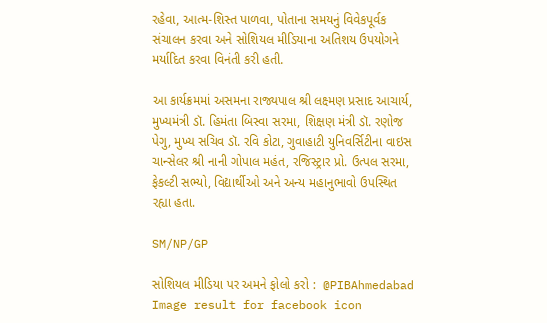રહેવા, આત્મ-શિસ્ત પાળવા, પોતાના સમયનું વિવેકપૂર્વક સંચાલન કરવા અને સોશિયલ મીડિયાના અતિશય ઉપયોગને મર્યાદિત કરવા વિનંતી કરી હતી.

આ કાર્યક્રમમાં અસમના રાજ્યપાલ શ્રી લક્ષ્મણ પ્રસાદ આચાર્ય, મુખ્યમંત્રી ડૉ. હિમંતા બિસ્વા સરમા, શિક્ષણ મંત્રી ડૉ. રણોજ પેગુ, મુખ્ય સચિવ ડૉ. રવિ કોટા, ગુવાહાટી યુનિવર્સિટીના વાઇસ ચાન્સેલર શ્રી નાની ગોપાલ મહંત, રજિસ્ટ્રાર પ્રો. ઉત્પલ સરમા, ફેકલ્ટી સભ્યો, વિદ્યાર્થીઓ અને અન્ય મહાનુભાવો ઉપસ્થિત રહ્યા હતા.

SM/NP/GP

સોશિયલ મીડિયા પર અમને ફોલો કરો :  @PIBAhmedabad   Image result for facebook icon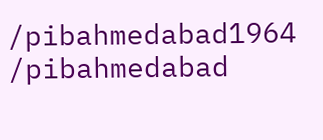/pibahmedabad1964    /pibahmedabad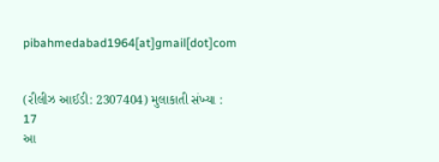pibahmedabad1964[at]gmail[dot]com


(રીલીઝ આઈડી: 2307404) મુલાકાતી સંખ્યા : 17
આ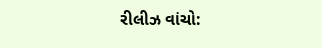રીલીઝ વાંચો: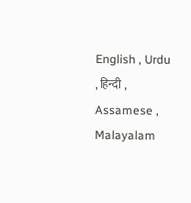English , Urdu , हिन्दी , Assamese , Malayalam